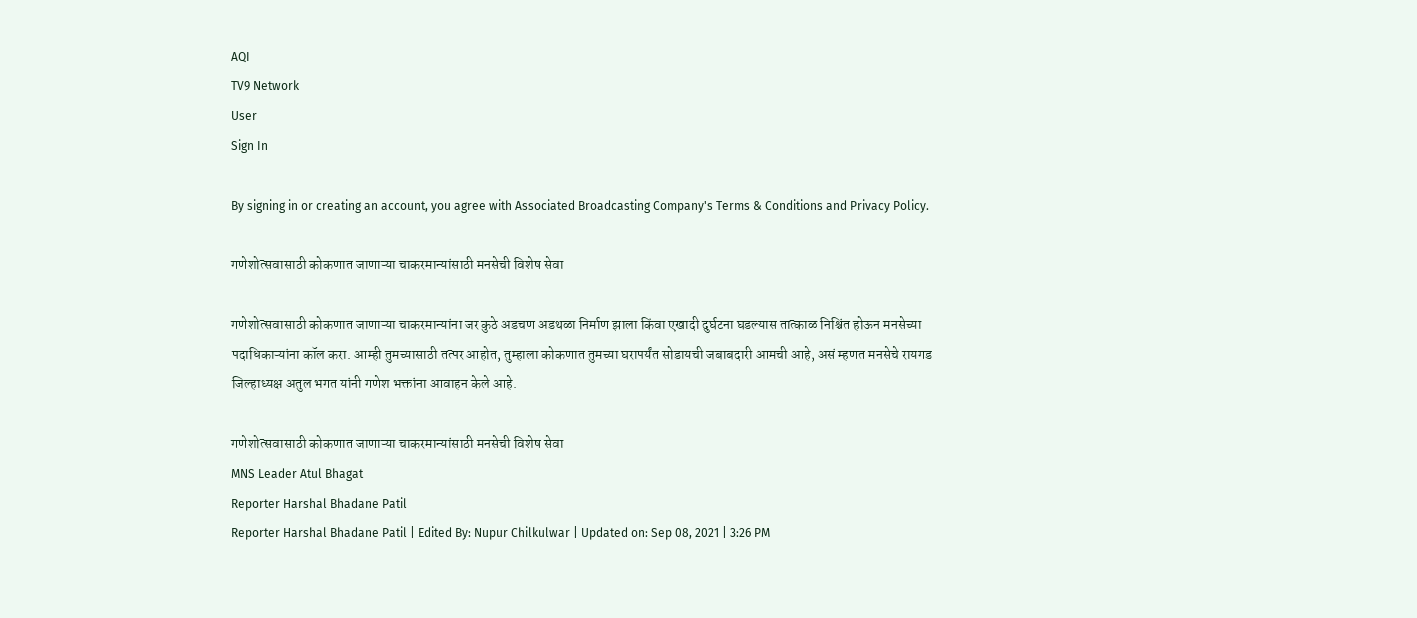AQI
TV9 Network
User
Sign In

By signing in or creating an account, you agree with Associated Broadcasting Company's Terms & Conditions and Privacy Policy.

गणेशोत्सवासाठी कोकणात जाणाऱ्या चाकरमान्यांसाठी मनसेची विशेष सेवा

गणेशोत्सवासाठी कोकणात जाणाऱ्या चाकरमान्यांना जर कुठे अडचण अडथळा निर्माण झाला किंवा एखादी दुर्घटना घडल्यास तात्काळ निश्चिंत होऊन मनसेच्या पदाधिकाऱ्यांना कॉल करा. आम्ही तुमच्यासाठी तत्पर आहोत, तुम्हाला कोकणात तुमच्या घरापर्यंत सोडायची जबाबदारी आमची आहे, असं म्हणत मनसेचे रायगड जिल्हाध्यक्ष अतुल भगत यांनी गणेश भक्तांना आवाहन केले आहे.

गणेशोत्सवासाठी कोकणात जाणाऱ्या चाकरमान्यांसाठी मनसेची विशेष सेवा
MNS Leader Atul Bhagat
Reporter Harshal Bhadane Patil
Reporter Harshal Bhadane Patil | Edited By: Nupur Chilkulwar | Updated on: Sep 08, 2021 | 3:26 PM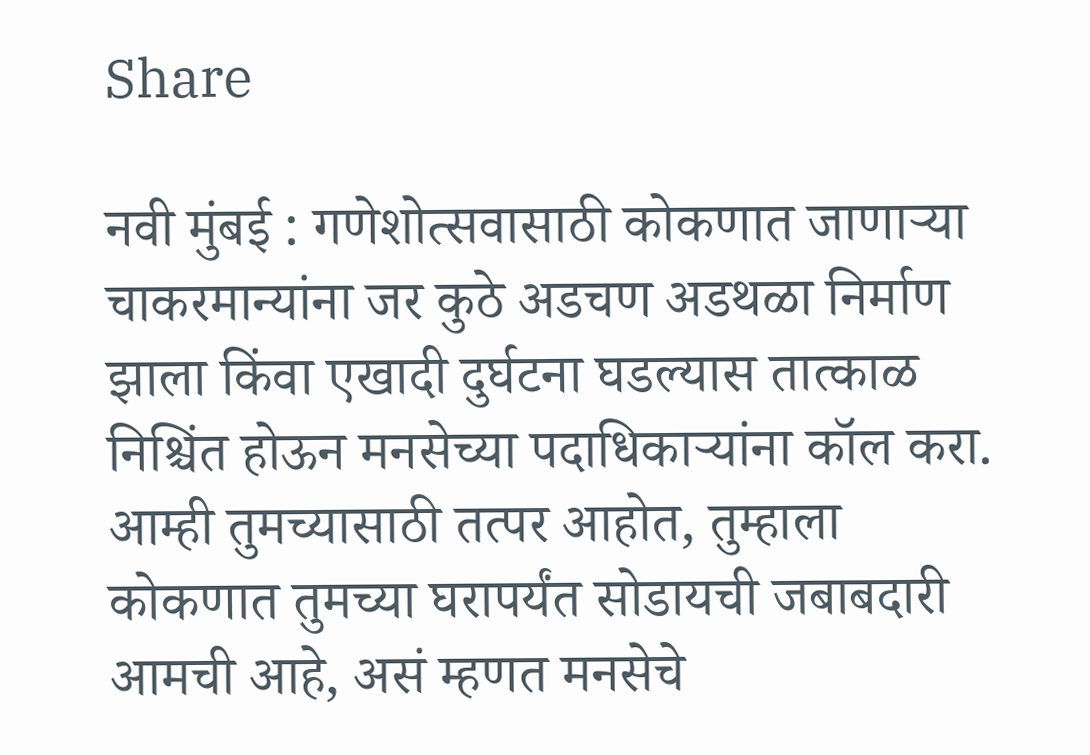Share

नवी मुंबई : गणेशोत्सवासाठी कोकणात जाणाऱ्या चाकरमान्यांना जर कुठे अडचण अडथळा निर्माण झाला किंवा एखादी दुर्घटना घडल्यास तात्काळ निश्चिंत होऊन मनसेच्या पदाधिकाऱ्यांना कॉल करा. आम्ही तुमच्यासाठी तत्पर आहोत, तुम्हाला कोकणात तुमच्या घरापर्यंत सोडायची जबाबदारी आमची आहे, असं म्हणत मनसेचे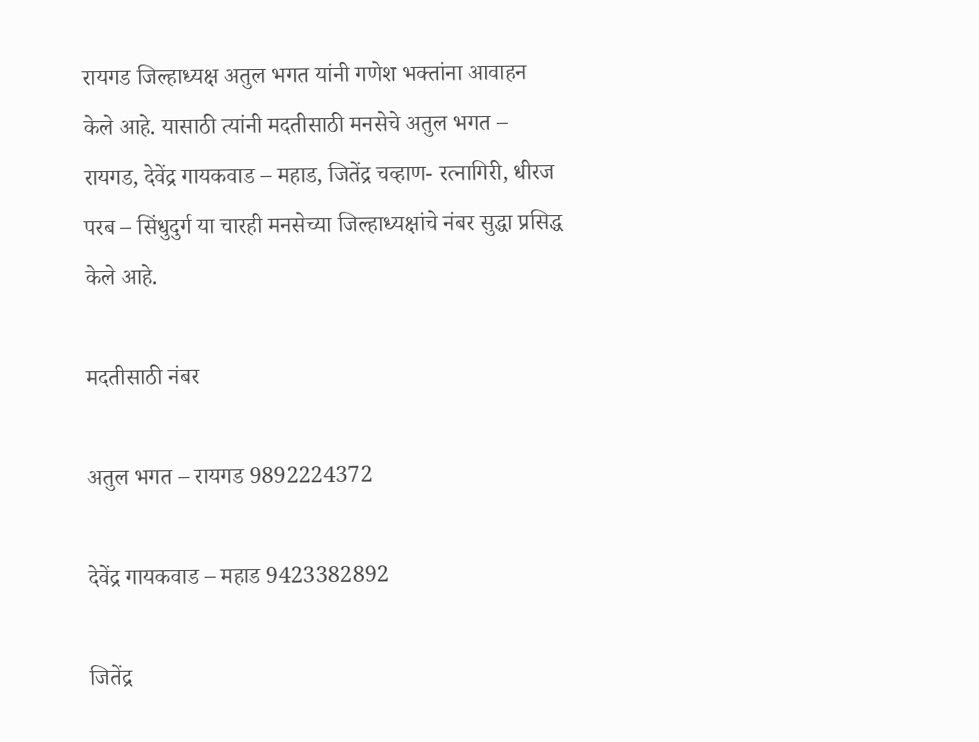रायगड जिल्हाध्यक्ष अतुल भगत यांनी गणेश भक्तांना आवाहन केले आहे. यासाठी त्यांनी मदतीसाठी मनसेचे अतुल भगत – रायगड, देवेंद्र गायकवाड – महाड, जितेंद्र चव्हाण- रत्नागिरी, धीरज परब – सिंधुदुर्ग या चारही मनसेच्या जिल्हाध्यक्षांचे नंबर सुद्धा प्रसिद्ध केले आहे.

मदतीसाठी नंबर

अतुल भगत – रायगड 9892224372

देवेंद्र गायकवाड – महाड 9423382892

जितेंद्र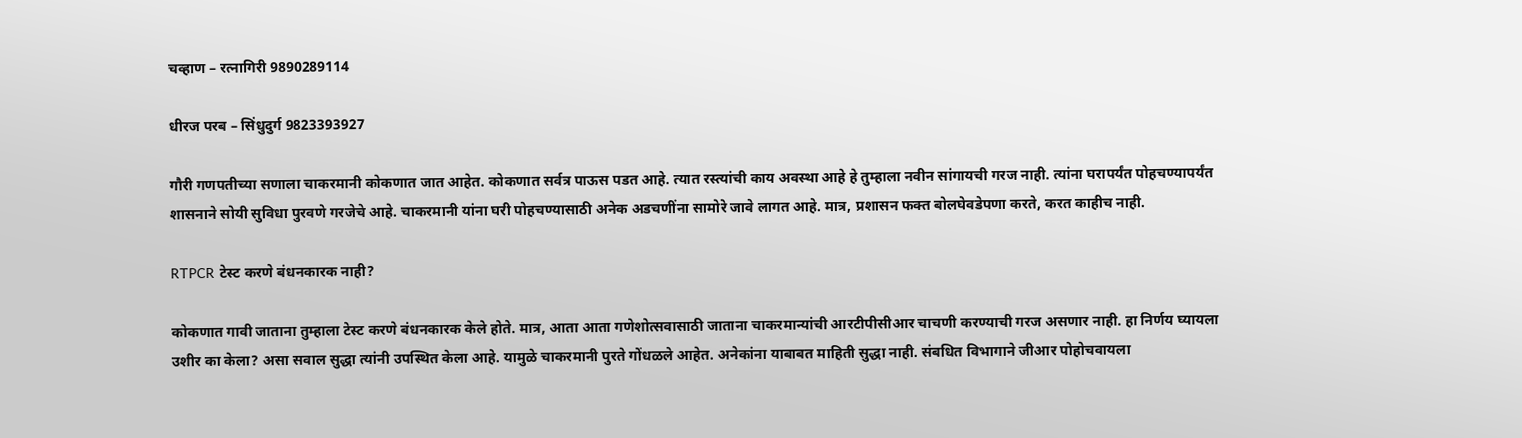चव्हाण – रत्नागिरी 9890289114

धीरज परब – सिंधुदुर्ग 9823393927

गौरी गणपतीच्या सणाला चाकरमानी कोकणात जात आहेत. कोकणात सर्वत्र पाऊस पडत आहे. त्यात रस्त्यांची काय अवस्था आहे हे तुम्हाला नवीन सांगायची गरज नाही. त्यांना घरापर्यंत पोहचण्यापर्यंत शासनाने सोयी सुविधा पुरवणे गरजेचे आहे. चाकरमानी यांना घरी पोहचण्यासाठी अनेक अडचणींना सामोरे जावे लागत आहे. मात्र, प्रशासन फक्त बोलघेवडेपणा करते, करत काहीच नाही.

RTPCR टेस्ट करणे बंधनकारक नाही?

कोकणात गावी जाताना तुम्हाला टेस्ट करणे बंधनकारक केले होते. मात्र, आता आता गणेशोत्सवासाठी जाताना चाकरमान्यांची आरटीपीसीआर चाचणी करण्याची गरज असणार नाही. हा निर्णय घ्यायला उशीर का केला? असा सवाल सुद्धा त्यांनी उपस्थित केला आहे. यामुळे चाकरमानी पुरते गोंधळले आहेत. अनेकांना याबाबत माहिती सुद्धा नाही. संबधित विभागाने जीआर पोहोचवायला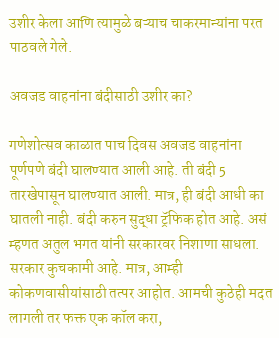उशीर केला आणि त्यामुळे बऱ्याच चाकरमान्यांना परत पाठवले गेले.

अवजड वाहनांना बंदीसाठी उशीर का?

गणेशोत्सव काळात पाच दिवस अवजड वाहनांना पूर्णपणे बंदी घालण्यात आली आहे. ती बंदी 5 तारखेपासून घालण्यात आली. मात्र, ही बंदी आधी का घातली नाही. बंदी करुन सुद्धा ट्रॅफिक होत आहे. असं म्हणत अतुल भगत यांनी सरकारवर निशाणा साधला. सरकार कुचकामी आहे. मात्र, आम्ही कोकणवासीयांसाठी तत्पर आहोत. आमची कुठेही मदत लागली तर फक्त एक कॉल करा,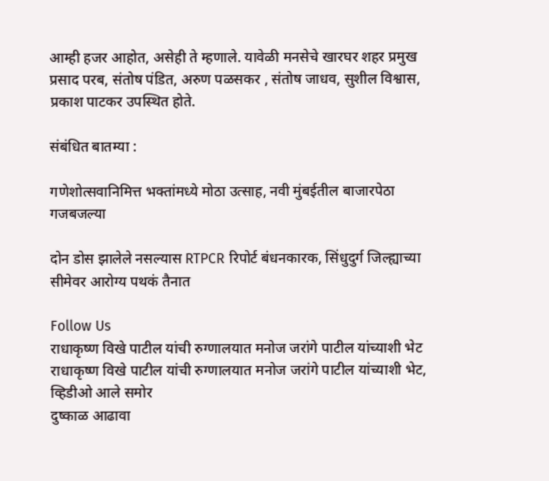आम्ही हजर आहोत, असेही ते म्हणाले. यावेळी मनसेचे खारघर शहर प्रमुख प्रसाद परब, संतोष पंडित, अरुण पळसकर , संतोष जाधव, सुशील विश्वास, प्रकाश पाटकर उपस्थित होते.

संबंधित बातम्या :

गणेशोत्सवानिमित्त भक्तांमध्ये मोठा उत्साह, नवी मुंबईतील बाजारपेठा गजबजल्या

दोन डोस झालेले नसल्यास RTPCR रिपोर्ट बंधनकारक, सिंधुदुर्ग जिल्ह्याच्या सीमेवर आरोग्य पथकं तैनात

Follow Us
राधाकृष्ण विखे पाटील यांची रुग्णालयात मनोज जरांगे पाटील यांच्याशी भेट
राधाकृष्ण विखे पाटील यांची रुग्णालयात मनोज जरांगे पाटील यांच्याशी भेट, व्हिडीओ आले समोर
दुष्काळ आढावा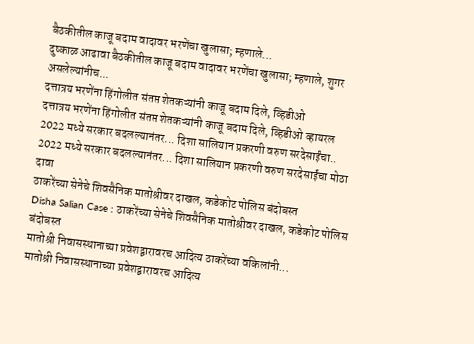बैठकीतील काजू बदाम वादावर भरणेंचा खुलासा; म्हणाले...
दुष्काळ आढावा बैठकीतील काजू बदाम वादावर भरणेंचा खुलासा; म्हणाले, शुगर असलेल्यांनीच...
दत्तात्रय भरणेंना हिंगोलीत संतप्त शेतकऱ्यांनी काजू बदाम दिले, व्हिडीओ
दत्तात्रय भरणेंना हिंगोलीत संतप्त शेतकऱ्यांनी काजू बदाम दिले, व्हिडीओ व्हायरल
2022 मध्ये सरकार बदलल्यानंतर... दिशा सालियान प्रकरणी वरुण सरदेसाईंचा..
2022 मध्ये सरकार बदलल्यानंतर... दिशा सालियान प्रकरणी वरुण सरदेसाईंचा मोठा दावा
ठाकरेंच्या सेनेचे शिवसैनिक मातोश्रीवर दाखल, कडेकोट पोलिस बंदोबस्त
Disha Salian Case : ठाकरेंच्या सेनेचे शिवसैनिक मातोश्रीवर दाखल, कडेकोट पोलिस बंदोबस्त
मातोश्री निवासस्थानाच्या प्रवेशद्वारावरच आदित्य ठाकरेंच्या वकिलांनी...
मातोश्री निवासस्थानाच्या प्रवेशद्वारावरच आदित्य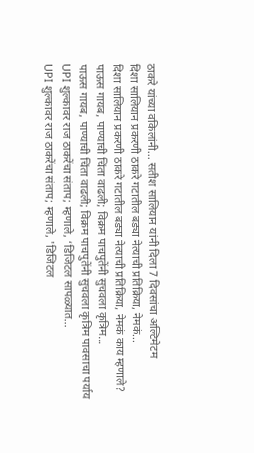ठाकरे यांच्या वकिलांनी... सतीश सालियान यांनी दिला 7 दिवसांचा अल्टिमेटम
दिशा सालियान प्रकरणी ठाकरे गटातील बड्या नेत्याची प्रतिक्रिया, नेमकं...
दिशा सालियान प्रकरणी ठाकरे गटातील बड्या नेत्याची प्रतिक्रिया, नेमकं काय म्हणाले?
पाऊस गायब, पाण्याची चिंता वाढली; विक्रम पाचपुतेंनी सुचवला कृत्रिम...
पाऊस गायब, पाण्याची चिंता वाढली; विक्रम पाचपुतेंनी सुचवला कृत्रिम पावसाचा पर्याय
UPI शुल्कावर राज ठाकरेंचा संताप; म्हणाले, ‘डिजिटल सापळ्यात...
UPI शुल्कावर राज ठाकरेंचा संताप; म्हणाले, 'डिजिटल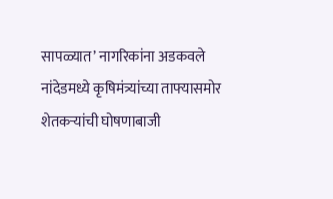सापळ्यात’ नागरिकांना अडकवले
नांदेडमध्ये कृषिमंत्र्यांच्या ताफ्यासमोर शेतकऱ्यांची घोषणाबाजी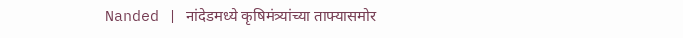Nanded | नांदेडमध्ये कृषिमंत्र्यांच्या ताफ्यासमोर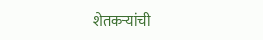शेतकऱ्यांची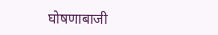घोषणाबाजी